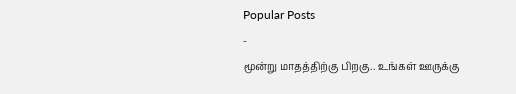Popular Posts
-
மூன்று மாதத்திற்கு பிறகு.. உங்கள் ஊருக்கு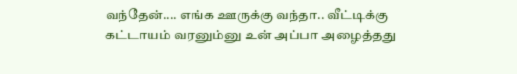வந்தேன்.... எங்க ஊருக்கு வந்தா.. வீட்டிக்கு கட்டாயம் வரனும்னு உன் அப்பா அழைத்தது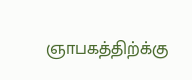ஞாபகத்திற்க்கு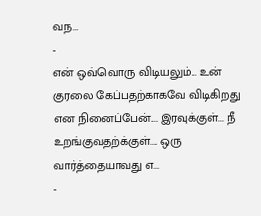வந...
-
என் ஒவ்வொரு விடியலும்... உன் குரலை கேப்பதற்காகவே விடிகிறது என நினைப்பேன்.... இரவுக்குள்... நீ உறங்குவதற்க்குள்.... ஒரு வார்த்தையாவது எ...
-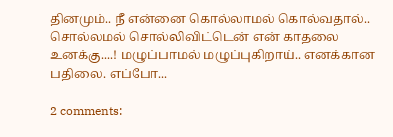தினமும்.. நீ என்னை கொல்லாமல் கொல்வதால்.. சொல்லமல் சொல்லிவிட்டென் என் காதலை உனக்கு....! மழுப்பாமல் மழுப்புகிறாய்.. எனக்கான பதிலை. எப்போ...

2 comments: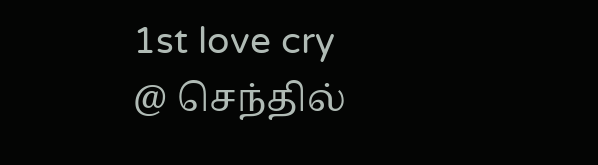1st love cry
@ செந்தில்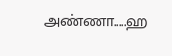அண்ணா.....ஹ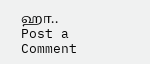ஹா..
Post a Comment